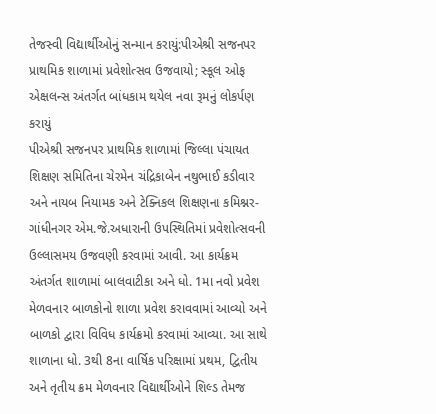તેજસ્વી વિદ્યાર્થીઓનું સન્માન કરાયું:પીએશ્રી સજનપર પ્રાથમિક શાળામાં પ્રવેશોત્સવ ઉજવાયો; સ્કૂલ ઓફ એક્ષલન્સ અંતર્ગત બાંધકામ થયેલ નવા રૂમનું લોકર્પણ કરાયું
પીએશ્રી સજનપર પ્રાથમિક શાળામાં જિલ્લા પંચાયત શિક્ષણ સમિતિના ચેરમેન ચંદ્રિકાબેન નથુભાઈ કડીવાર અને નાયબ નિયામક અને ટેક્નિકલ શિક્ષણના કમિશ્નર-ગાંધીનગર એમ.જે.અધારાની ઉપસ્થિતિમાં પ્રવેશોત્સવની ઉલ્લાસમય ઉજવણી કરવામાં આવી. આ કાર્યક્રમ અંતર્ગત શાળામાં બાલવાટીકા અને ધો. 1મા નવો પ્રવેશ મેળવનાર બાળકોનો શાળા પ્રવેશ કરાવવામાં આવ્યો અને બાળકો દ્વારા વિવિધ કાર્યક્રમો કરવામાં આવ્યા. આ સાથે શાળાના ધો. 3થી 8ના વાર્ષિક પરિક્ષામાં પ્રથમ, દ્વિતીય અને તૃતીય ક્રમ મેળવનાર વિદ્યાર્થીઓને શિલ્ડ તેમજ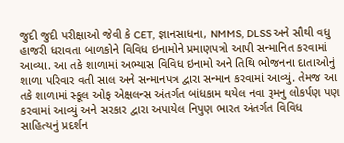જુદી જુદી પરીક્ષાઓ જેવી કે CET, જ્ઞાનસાધના, NMMS, DLSS અને સૌથી વધુ હાજરી ધરાવતા બાળકોને વિવિધ ઇનામોને પ્રમાણપત્રો આપી સન્માનિત કરવામાં આવ્યા. આ તકે શાળામાં અભ્યાસ વિવિધ ઇનામો અને તિથિ ભોજનના દાતાઓનું શાળા પરિવાર વતી સાલ અને સન્માનપત્ર દ્વારા સન્માન કરવામાં આવ્યું. તેમજ આ તકે શાળામાં સ્કૂલ ઓફ એક્ષલન્સ અંતર્ગત બાંધકામ થયેલ નવા રૂમનુ લોકર્પણ પણ કરવામાં આવ્યું અને સરકાર દ્વારા અપાયેલ નિપુણ ભારત અંતર્ગત વિવિધ સાહિત્યનું પ્રદર્શન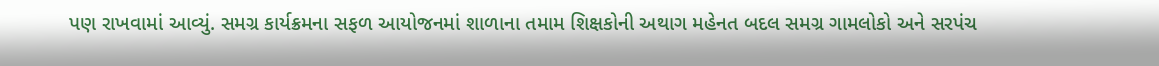પણ રાખવામાં આવ્યું. સમગ્ર કાર્યક્રમના સફળ આયોજનમાં શાળાના તમામ શિક્ષકોની અથાગ મહેનત બદલ સમગ્ર ગામલોકો અને સરપંચ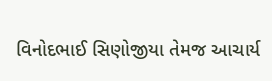વિનોદભાઈ સિણોજીયા તેમજ આચાર્ય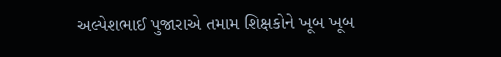અલ્પેશભાઈ પુજારાએ તમામ શિક્ષકોને ખૂબ ખૂબ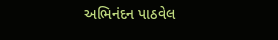અભિનંદન પાઠવેલ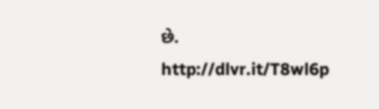છે.
http://dlvr.it/T8wl6p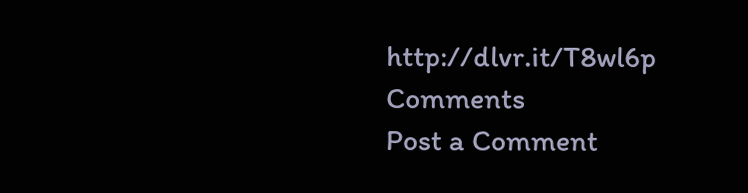http://dlvr.it/T8wl6p
Comments
Post a Comment